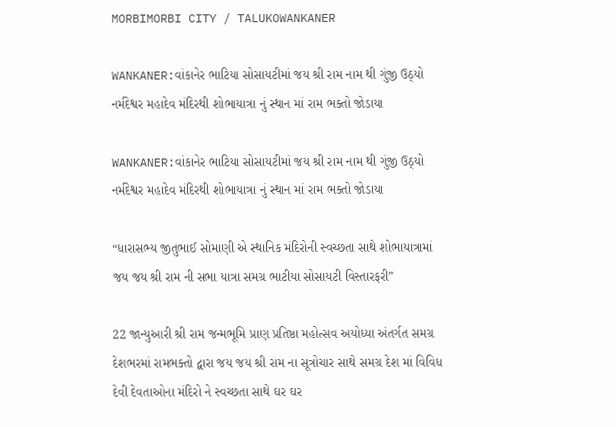MORBIMORBI CITY / TALUKOWANKANER

WANKANER:વાંકાનેર ભાટિયા સોસાયટીમાં જય શ્રી રામ નામ થી ગુંજી ઉઠ્યો નર્મદેશ્વર મહાદેવ મંદિરથી શોભાયાત્રા નું સ્થાન માં રામ ભક્તો જોડાયા

WANKANER:વાંકાનેર ભાટિયા સોસાયટીમાં જય શ્રી રામ નામ થી ગુંજી ઉઠ્યો નર્મદેશ્વર મહાદેવ મંદિરથી શોભાયાત્રા નું સ્થાન માં રામ ભક્તો જોડાયા

“ધારાસભ્ય જીતુભાઈ સોમાણી એ સ્થાનિક મંદિરોની સ્વચ્છતા સાથે શોભાયાત્રામાં જય જય શ્રી રામ ની સભા યાત્રા સમગ્ર ભાટીયા સોસાયટી વિસ્તારફરી”

22 જાન્યુઆરી શ્રી રામ જન્મભૂમિ પ્રાણ પ્રતિષ્ઠા મહોત્સવ અયોધ્યા અંતર્ગત સમગ્ર દેશભરમાં રામભક્તો દ્વારા જય જય શ્રી રામ ના સૂત્રોચાર સાથે સમગ્ર દેશ માં વિવિધ દેવી દેવતાઓના મંદિરો ને સ્વચ્છતા સાથે ઘર ઘર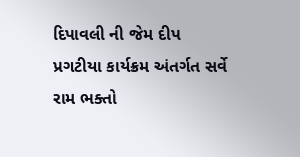દિપાવલી ની જેમ દીપ પ્રગટીયા કાર્યક્રમ અંતર્ગત સર્વે રામ ભક્તો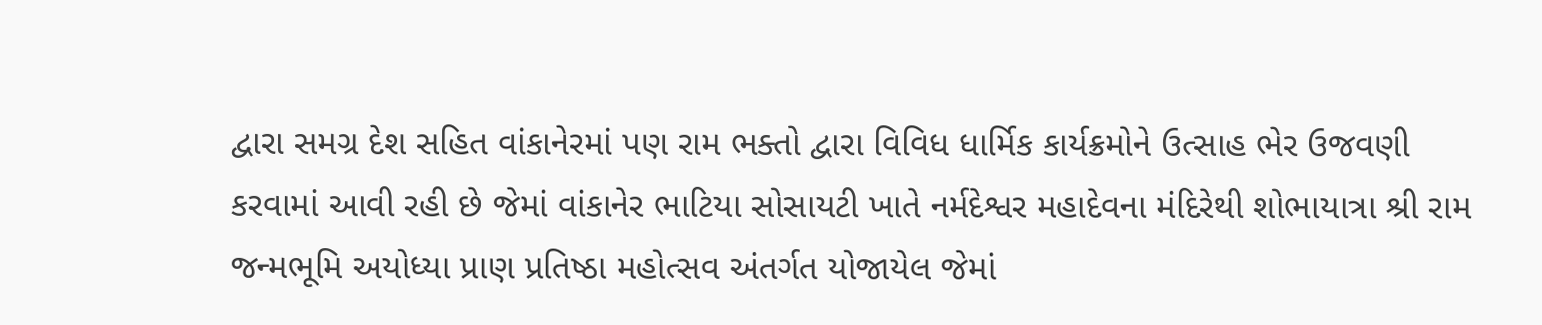દ્વારા સમગ્ર દેશ સહિત વાંકાનેરમાં પણ રામ ભક્તો દ્વારા વિવિધ ધાર્મિક કાર્યક્રમોને ઉત્સાહ ભેર ઉજવણી કરવામાં આવી રહી છે જેમાં વાંકાનેર ભાટિયા સોસાયટી ખાતે નર્મદેશ્વર મહાદેવના મંદિરેથી શોભાયાત્રા શ્રી રામ જન્મભૂમિ અયોધ્યા પ્રાણ પ્રતિષ્ઠા મહોત્સવ અંતર્ગત યોજાયેલ જેમાં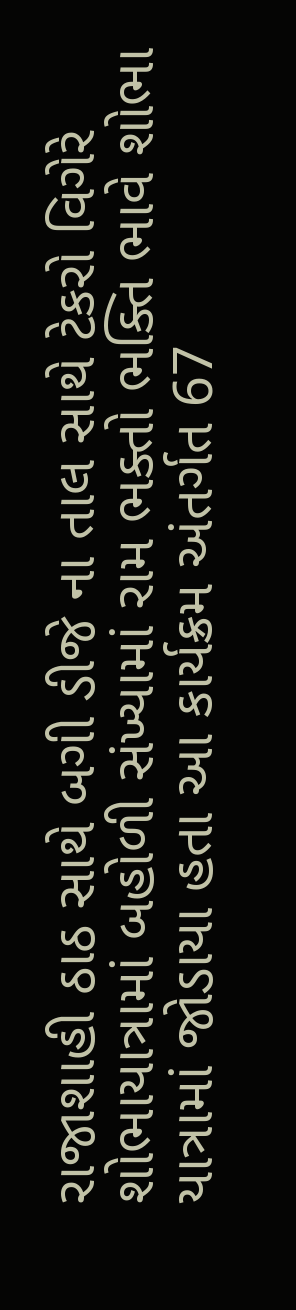રાજાશાહી ઠાઠ સાથે બગી ડીજે ના તાલ સાથે ટેકરો વિગેરે શોભાયાત્રામાં બહોળી સંખ્યામાં રામ ભક્તો ભક્તિ ભાવે શોભા યાત્રામાં જોડાયા હતા આ કાર્યક્રમ અંતર્ગત 67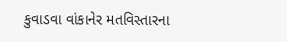કુવાડવા વાંકાનેર મતવિસ્તારના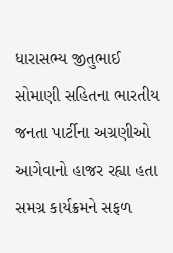ધારાસભ્ય જીતુભાઈ સોમાણી સહિતના ભારતીય જનતા પાર્ટીના અગ્રણીઓ આગેવાનો હાજર રહ્યા હતા સમગ્ર કાર્યક્રમને સફળ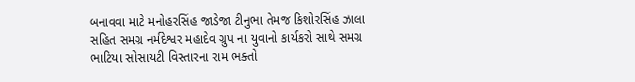બનાવવા માટે મનોહરસિંહ જાડેજા ટીનુભા તેમજ કિશોરસિંહ ઝાલા સહિત સમગ્ર નર્મદેશ્વર મહાદેવ ગ્રુપ ના યુવાનો કાર્યકરો સાથે સમગ્ર ભાટિયા સોસાયટી વિસ્તારના રામ ભક્તો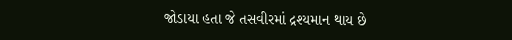જોડાયા હતા જે તસવીરમાં દ્રશ્યમાન થાય છે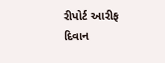રીપોર્ટ આરીફ દિવાન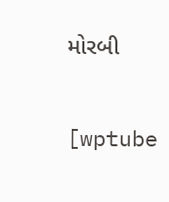મોરબી

[wptube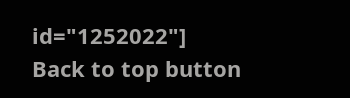id="1252022"]
Back to top button